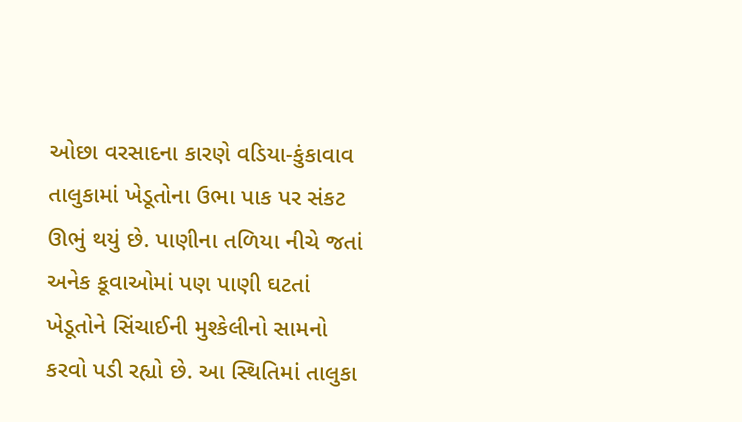ઓછા વરસાદના કારણે વડિયા-કુંકાવાવ તાલુકામાં ખેડૂતોના ઉભા પાક પર સંકટ ઊભું થયું છે. પાણીના તળિયા નીચે જતાં અનેક કૂવાઓમાં પણ પાણી ઘટતાં ખેડૂતોને સિંચાઈની મુશ્કેલીનો સામનો કરવો પડી રહ્યો છે. આ સ્થિતિમાં તાલુકા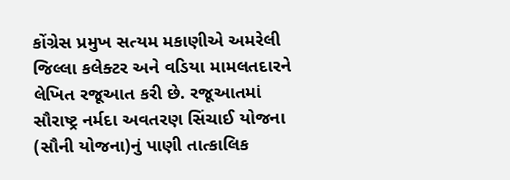કોંગ્રેસ પ્રમુખ સત્યમ મકાણીએ અમરેલી જિલ્લા કલેક્ટર અને વડિયા મામલતદારને લેખિત રજૂઆત કરી છે. રજૂઆતમાં સૌરાષ્ટ્ર નર્મદા અવતરણ સિંચાઈ યોજના (સૌની યોજના)નું પાણી તાત્કાલિક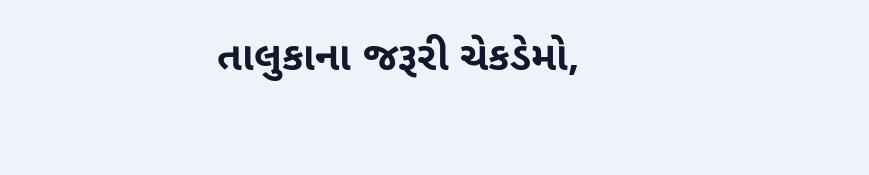તાલુકાના જરૂરી ચેકડેમો,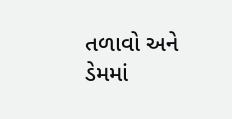તળાવો અને ડેમમાં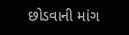છોડવાની માંગ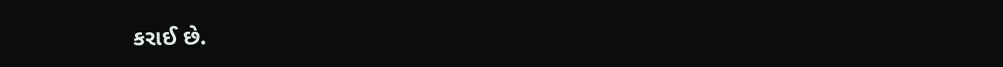કરાઈ છે.